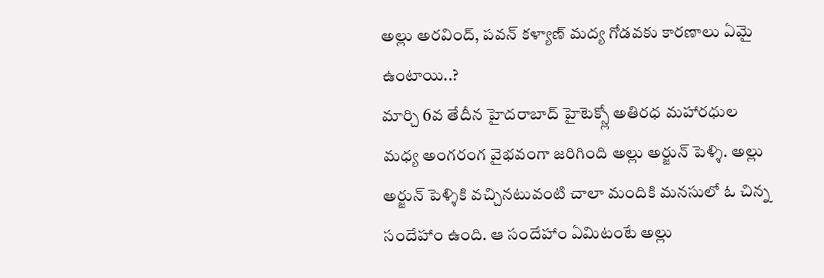అల్లు అరవింద్, పవన్ కళ్యాణ్ మద్య గోడవకు కారణాలు ఏమై ఉంటాయి..?
మార్చి 6వ తేదీన హైదరాబాద్ హైటెక్స్లో అతిరధ మహారధుల మధ్య అంగరంగ వైభవంగా జరిగింది అల్లు అర్జున్ పెళ్శి. అల్లు అర్జున్ పెళ్శికి వచ్చినటువంటి చాలా మందికి మనసులో ఓ చిన్న సందేహాం ఉంది. ఆ సందేహాం ఏమిటంటే అల్లు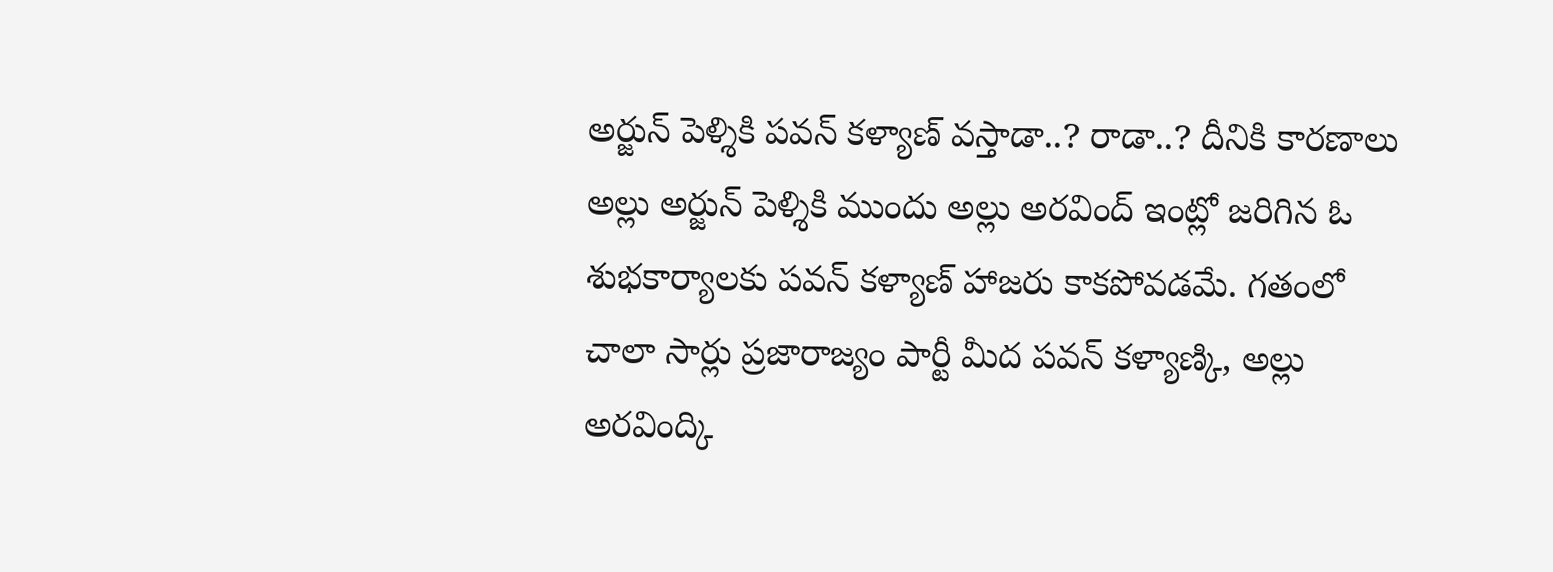అర్జున్ పెళ్శికి పవన్ కళ్యాణ్ వస్తాడా..? రాడా..? దీనికి కారణాలు అల్లు అర్జున్ పెళ్శికి ముందు అల్లు అరవింద్ ఇంట్లో జరిగిన ఓ శుభకార్యాలకు పవన్ కళ్యాణ్ హాజరు కాకపోవడమే. గతంలో చాలా సార్లు ప్రజారాజ్యం పార్టీ మీద పవన్ కళ్యాణ్కి, అల్లు అరవింద్కి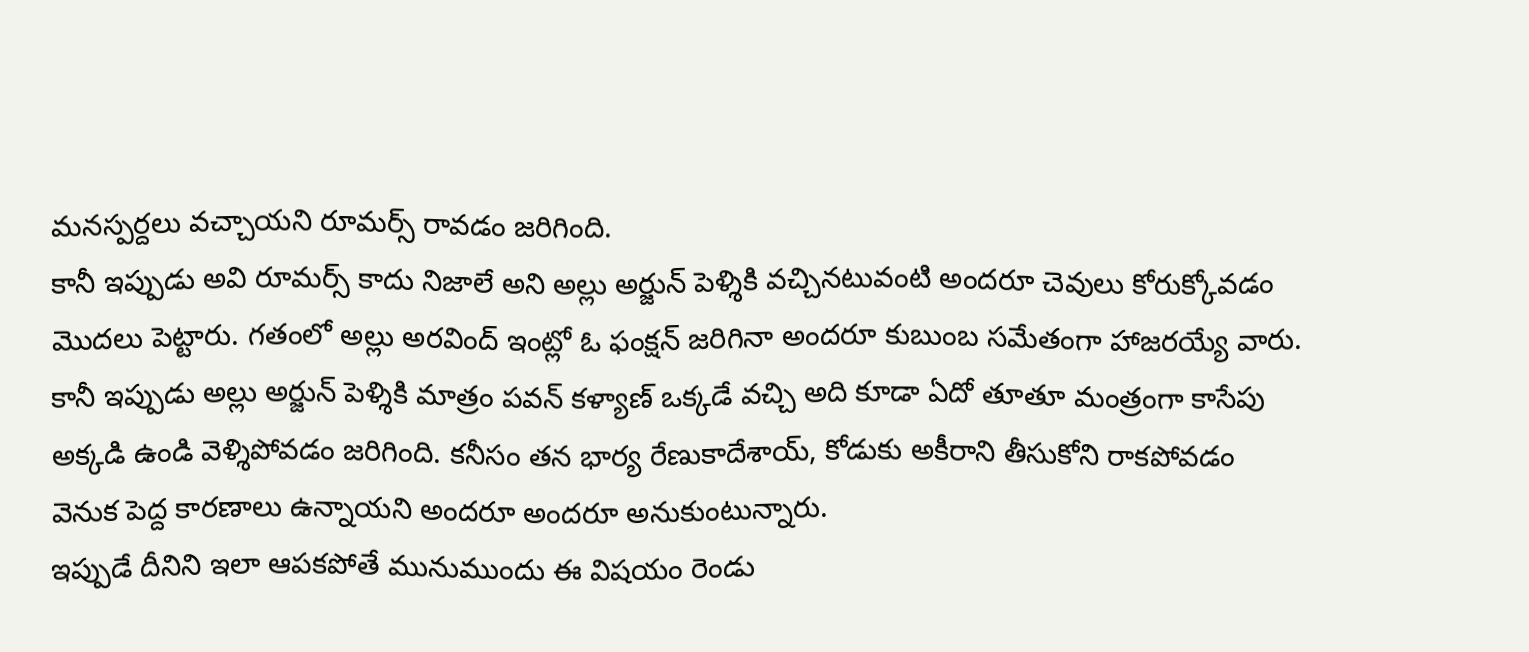మనస్పర్దలు వచ్చాయని రూమర్స్ రావడం జరిగింది.
కానీ ఇప్పుడు అవి రూమర్స్ కాదు నిజాలే అని అల్లు అర్జున్ పెళ్శికి వచ్చినటువంటి అందరూ చెవులు కోరుక్కోవడం మొదలు పెట్టారు. గతంలో అల్లు అరవింద్ ఇంట్లో ఓ ఫంక్షన్ జరిగినా అందరూ కుబుంబ సమేతంగా హాజరయ్యే వారు. కానీ ఇప్పుడు అల్లు అర్జున్ పెళ్శికి మాత్రం పవన్ కళ్యాణ్ ఒక్కడే వచ్చి అది కూడా ఏదో తూతూ మంత్రంగా కాసేపు అక్కడి ఉండి వెళ్శిపోవడం జరిగింది. కనీసం తన భార్య రేణుకాదేశాయ్, కోడుకు అకీరాని తీసుకోని రాకపోవడం వెనుక పెద్ద కారణాలు ఉన్నాయని అందరూ అందరూ అనుకుంటున్నారు.
ఇప్పుడే దీనిని ఇలా ఆపకపోతే మునుముందు ఈ విషయం రెండు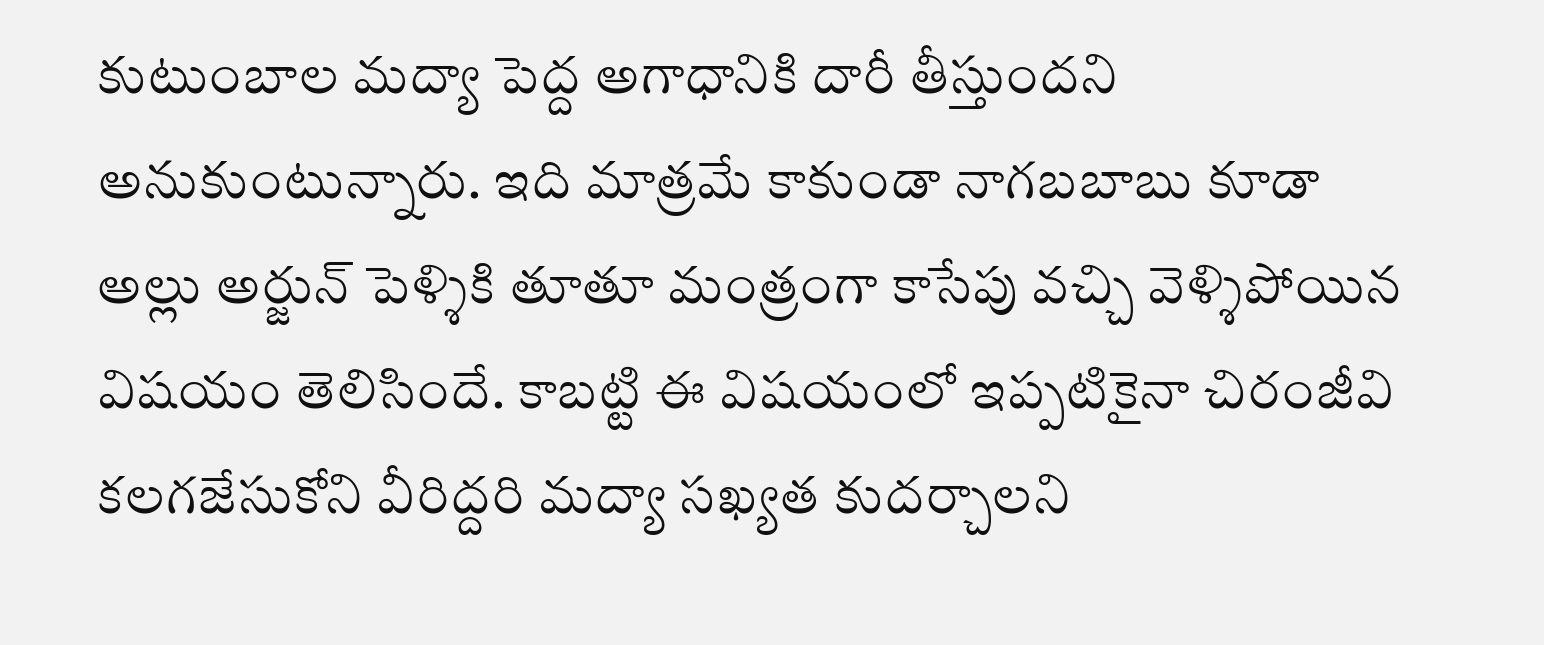కుటుంబాల మద్యా పెద్ద అగాధానికి దారీ తీస్తుందని అనుకుంటున్నారు. ఇది మాత్రమే కాకుండా నాగబబాబు కూడా అల్లు అర్జున్ పెళ్శికి తూతూ మంత్రంగా కాసేపు వచ్చి వెళ్శిపోయిన విషయం తెలిసిందే. కాబట్టి ఈ విషయంలో ఇప్పటికైనా చిరంజీవి కలగజేసుకోని వీరిద్దరి మద్యా సఖ్యత కుదర్చాలని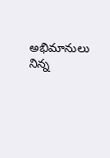అభిమానులు నిన్న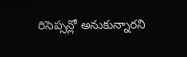రిసెప్సన్లో అనుకున్నారని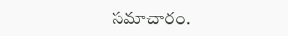సమాచారం.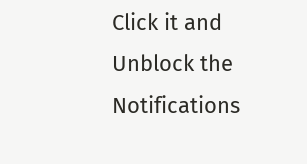Click it and Unblock the Notifications